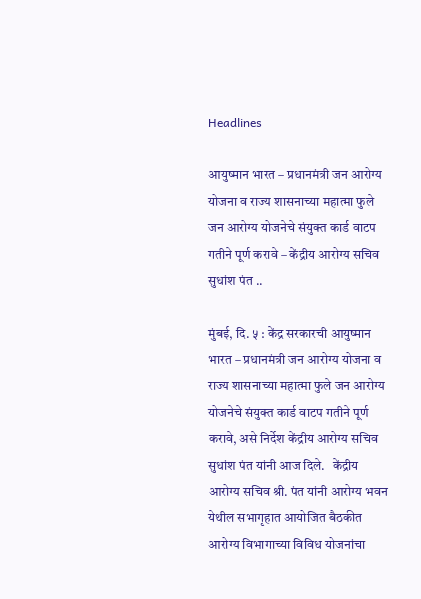Headlines

आयुष्मान भारत – प्रधानमंत्री जन आरोग्य योजना व राज्य शासनाच्या महात्मा फुले जन आरोग्य योजनेचे संयुक्त कार्ड वाटप गतीने पूर्ण करावे – केंद्रीय आरोग्य सचिव सुधांश पंत ..

मुंबई, दि. ५ : केंद्र सरकारची आयुष्मान भारत – प्रधानमंत्री जन आरोग्य योजना व राज्य शासनाच्या महात्मा फुले जन आरोग्य योजनेचे संयुक्त कार्ड वाटप गतीने पूर्ण करावे, असे निर्देश केंद्रीय आरोग्य सचिव सुधांश पंत यांनी आज दिले.   केंद्रीय आरोग्य सचिव श्री. पंत यांनी आरोग्य भवन येथील सभागृहात आयोजित बैठकीत आरोग्य विभागाच्या विविध योजनांचा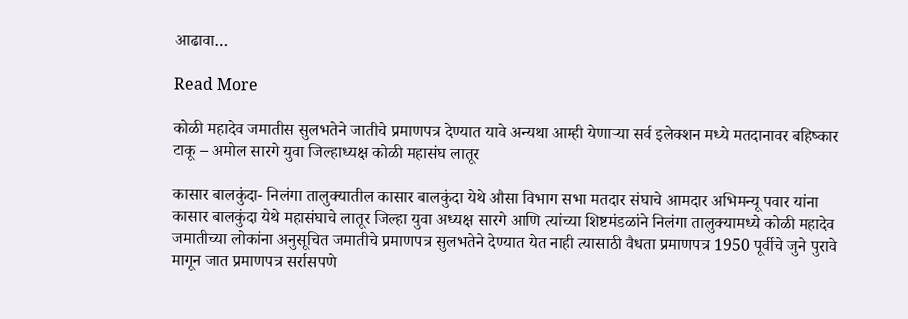आढावा…

Read More

कोळी महादेव जमातीस सुलभतेने जातीचे प्रमाणपत्र देण्यात यावे अन्यथा आम्ही येणाऱ्या सर्व इलेक्शन मध्ये मतदानावर बहिष्कार टाकू – अमोल सारगे युवा जिल्हाध्यक्ष कोळी महासंघ लातूर

कासार बालकुंदा- निलंगा तालुक्यातील कासार बालकुंदा येथे औसा विभाग सभा मतदार संघाचे आमदार अभिमन्यू पवार यांना कासार बालकुंदा येथे महासंघाचे लातूर जिल्हा युवा अध्यक्ष सारगे आणि त्यांच्या शिष्टमंडळांने निलंगा तालुक्यामध्ये कोळी महादेव जमातीच्या लोकांना अनुसूचित जमातीचे प्रमाणपत्र सुलभतेने देण्यात येत नाही त्यासाठी वैधता प्रमाणपत्र 1950 पूर्वीचे जुने पुरावे मागून जात प्रमाणपत्र सर्रासपणे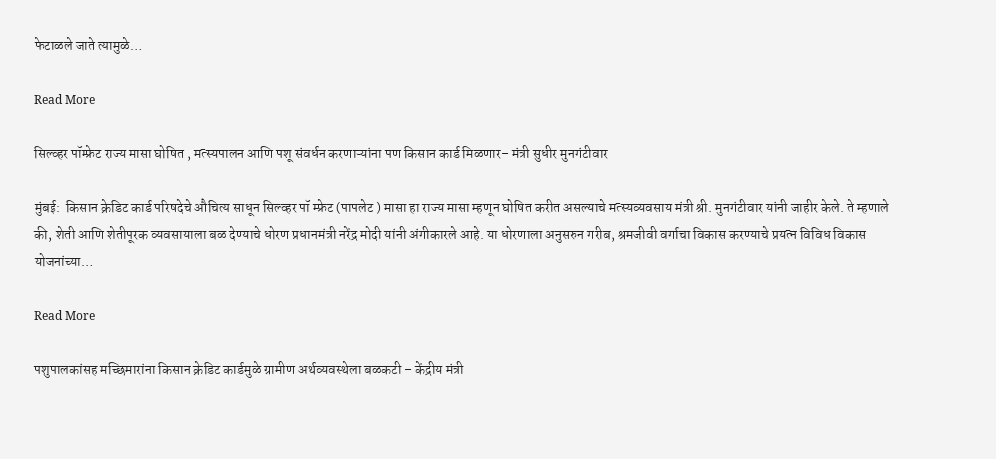फेटाळले जाते त्यामुळे…

Read More

सिल्व्हर पॉम्फ्रेट राज्य मासा घोषित , मत्स्यपालन आणि पशू संवर्धन करणाऱ्यांना पण किसान कार्ड मिळणार– मंत्री सुधीर मुनगंटीवार

मुंबई:  किसान क्रेडिट कार्ड परिषदेचे औचित्य साधून सिल्व्हर पॉ म्फ्रेट (पापलेट ) मासा हा राज्य मासा म्हणून घोषित करीत असल्याचे मत्स्यव्यवसाय मंत्री श्री. मुनगंटीवार यांनी जाहीर केले. ते म्हणाले की, शेती आणि शेतीपूरक व्यवसायाला बळ देण्याचे धोरण प्रधानमंत्री नरेंद्र मोदी यांनी अंगीकारले आहे. या धोरणाला अनुसरुन गरीब, श्रमजीवी वर्गाचा विकास करण्याचे प्रयत्न विविध विकास योजनांच्या…

Read More

पशुपालकांसह मच्छिमारांना किसान क्रेडिट कार्डमुळे ग्रामीण अर्थव्यवस्थेला बळकटी – केंद्रीय मंत्री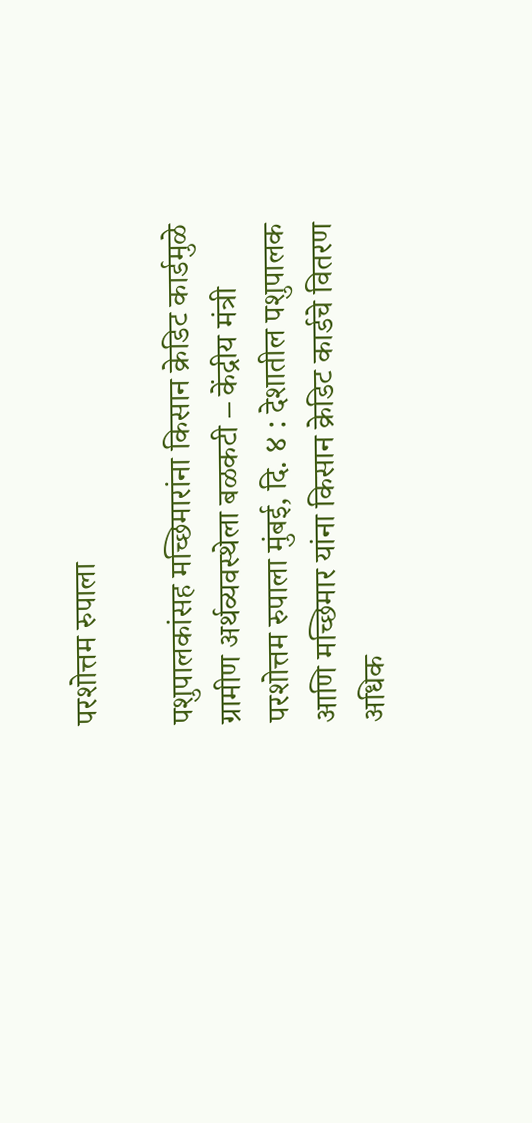परशोत्तम रुपाला

पशुपालकांसह मच्छिमारांना किसान क्रेडिट कार्डमुळे ग्रामीण अर्थव्यवस्थेला बळकटी – केंद्रीय मंत्री परशोत्तम रुपाला मुंबई, दि. ४ : देशातील पशुपालक आणि मच्छिमार यांना किसान क्रेडिट कार्डचे वितरण अधिक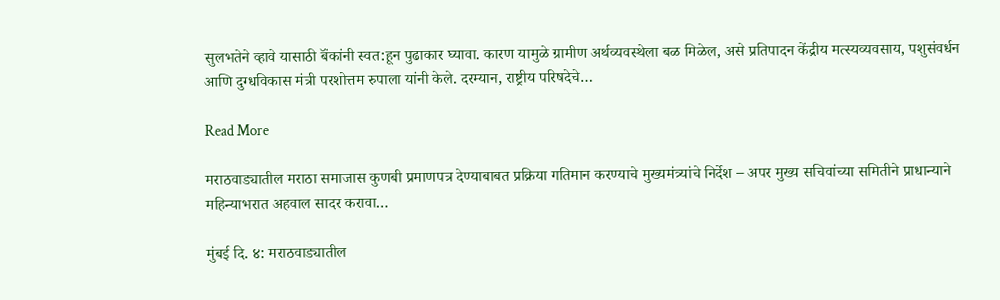सुलभतेने व्हावे यासाठी बॅंकांनी स्वत:हून पुढाकार घ्यावा. कारण यामुळे ग्रामीण अर्थव्यवस्थेला बळ मिळेल, असे प्रतिपादन केंद्रीय मत्स्यव्यवसाय, पशुसंवर्धन आणि दुग्धविकास मंत्री परशोत्तम रुपाला यांनी केले. दरम्यान, राष्ट्रीय परिषदेचे…

Read More

मराठवाड्यातील मराठा समाजास कुणबी प्रमाणपत्र देण्याबाबत प्रक्रिया गतिमान करण्याचे मुख्यमंत्र्यांचे निर्देश – अपर मुख्य सचिवांच्या समितीने प्राधान्याने महिन्याभरात अहवाल सादर करावा…

मुंबई दि. ४: मराठवाड्यातील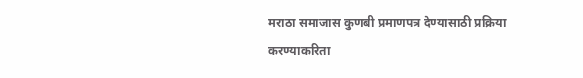मराठा समाजास कुणबी प्रमाणपत्र देण्यासाठी प्रक्रिया करण्याकरिता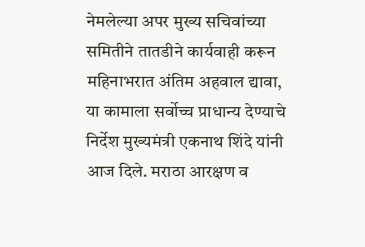नेमलेल्या अपर मुख्य सचिवांच्या समितीने तातडीने कार्यवाही करून महिनाभरात अंतिम अहवाल द्यावा, या कामाला सर्वोच्च प्राधान्य देण्याचे निर्देश मुख्यमंत्री एकनाथ शिंदे यांनी आज दिले. मराठा आरक्षण व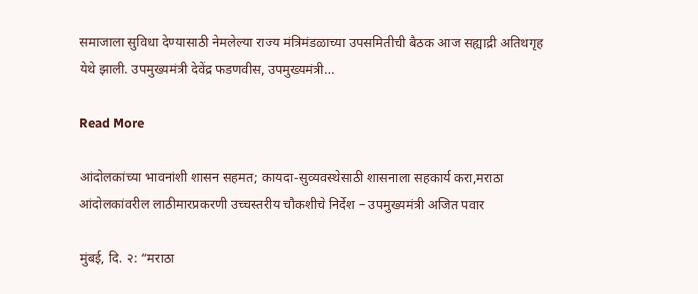समाजाला सुविधा देण्यासाठी नेमलेल्या राज्य मंत्रिमंडळाच्या उपसमितीची बैठक आज सह्याद्री अतिथगृह येथे झाली. उपमुख्यमंत्री देवेंद्र फडणवीस, उपमुख्यमंत्री…

Read More

आंदोलकांच्या भावनांशी शासन सहमत; कायदा-सुव्यवस्थेसाठी शासनाला सहकार्य करा,मराठा आंदोलकांवरील लाठीमारप्रकरणी उच्चस्तरीय चौकशीचे निर्देश – उपमुख्यमंत्री अजित पवार

मुंबई, दि. २: “मराठा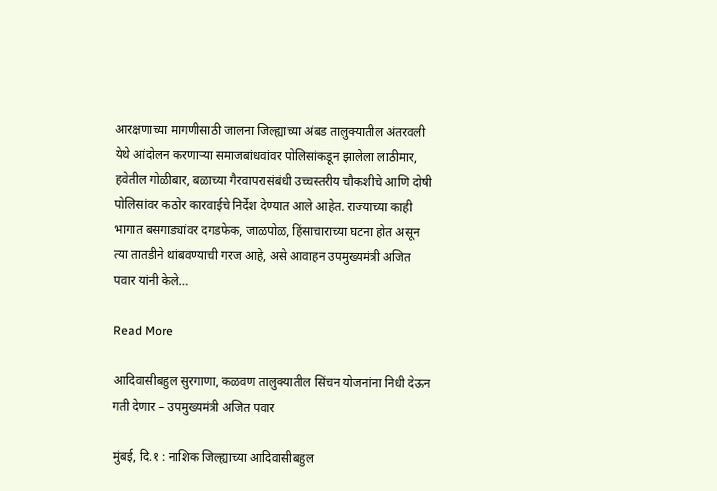आरक्षणाच्या मागणीसाठी जालना जिल्ह्याच्या अंबड तालुक्यातील अंतरवली येथे आंदोलन करणाऱ्या समाजबांधवांवर पोलिसांकडून झालेला लाठीमार, हवेतील गोळीबार, बळाच्या गैरवापरासंबंधी उच्चस्तरीय चौकशीचे आणि दोषी पोलिसांवर कठोर कारवाईचे निर्देश देण्यात आले आहेत. राज्याच्या काही भागात बसगाड्यांवर दगडफेक, जाळपोळ, हिंसाचाराच्या घटना होत असून त्या तातडीने थांबवण्याची गरज आहे, असे आवाहन उपमुख्यमंत्री अजित पवार यांनी केले…

Read More

आदिवासीबहुल सुरगाणा, कळवण तालुक्यातील सिंचन योजनांना निधी देऊन गती देणार – उपमुख्यमंत्री अजित पवार

मुंबई, दि.१ : नाशिक जिल्ह्याच्या आदिवासीबहुल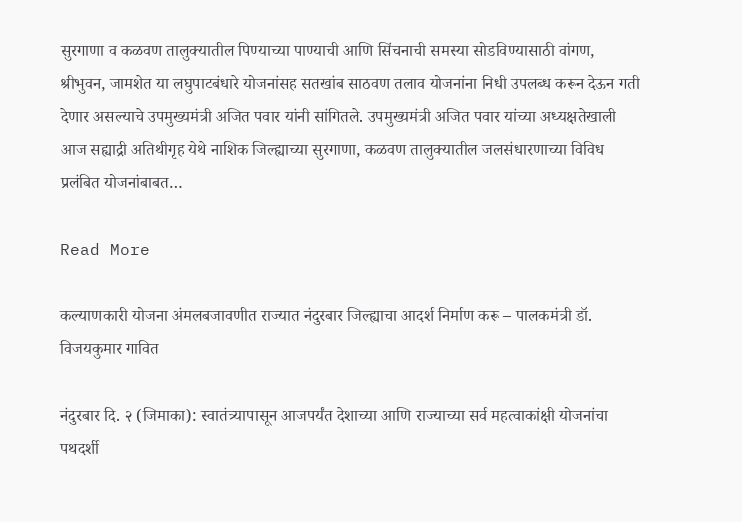सुरगाणा व कळवण तालुक्यातील पिण्याच्या पाण्याची आणि सिंचनाची समस्या सोडविण्यासाठी वांगण, श्रीभुवन, जामशेत या लघुपाटबंधारे योजनांसह सतखांब साठवण तलाव योजनांना निधी उपलब्ध करून देऊन गती देणार असल्याचे उपमुख्यमंत्री अजित पवार यांनी सांगितले. उपमुख्यमंत्री अजित पवार यांच्या अध्यक्षतेखाली आज सह्याद्री अतिथीगृह येथे नाशिक जिल्ह्याच्या सुरगाणा, कळवण तालुक्यातील जलसंधारणाच्या विविध प्रलंबित योजनांबाबत…

Read More

कल्याणकारी योजना अंमलबजावणीत राज्यात नंदुरबार जिल्ह्याचा आदर्श निर्माण करू – पालकमंत्री डॉ. विजयकुमार गावित

नंदुरबार दि. २ (जिमाका): स्वातंत्र्यापासून आजपर्यंत देशाच्या आणि राज्याच्या सर्व महत्वाकांक्षी योजनांचा पथदर्शी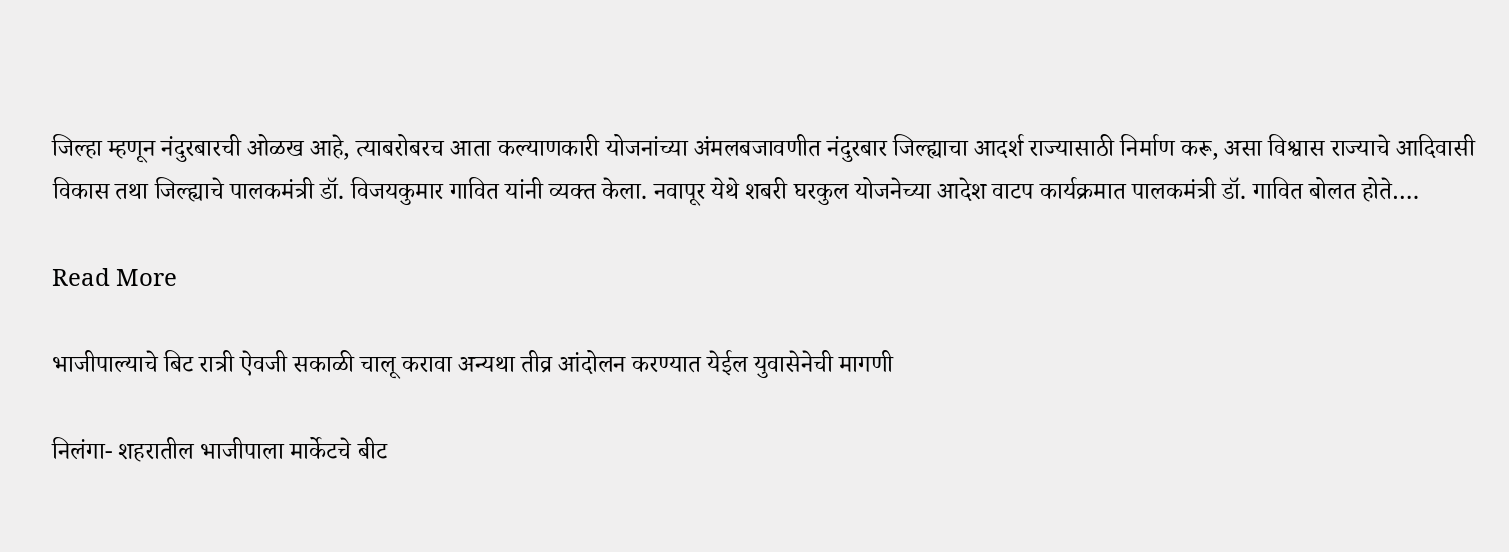जिल्हा म्हणून नंदुरबारची ओळख आहे, त्याबरोबरच आता कल्याणकारी योजनांच्या अंमलबजावणीत नंदुरबार जिल्ह्याचा आदर्श राज्यासाठी निर्माण करू, असा विश्वास राज्याचे आदिवासी विकास तथा जिल्ह्याचे पालकमंत्री डॉ. विजयकुमार गावित यांनी व्यक्त केला. नवापूर येथे शबरी घरकुल योजनेच्या आदेश वाटप कार्यक्रमात पालकमंत्री डॉ. गावित बोलत होते….

Read More

भाजीपाल्याचे बिट रात्री ऐवजी सकाळी चालू करावा अन्यथा तीव्र आंदोलन करण्यात येईल युवासेनेची मागणी

निलंगा- शहरातील भाजीपाला मार्केटचे बीट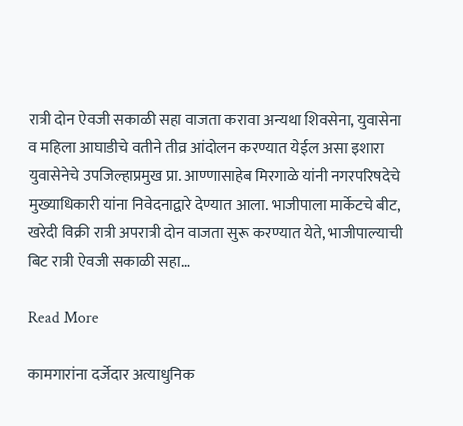रात्री दोन ऐवजी सकाळी सहा वाजता करावा अन्यथा शिवसेना, युवासेना व महिला आघाडीचे वतीने तीव्र आंदोलन करण्यात येईल असा इशारा युवासेनेचे उपजिल्हाप्रमुख प्रा. आण्णासाहेब मिरगाळे यांनी नगरपरिषदेचे मुख्याधिकारी यांना निवेदनाद्वारे देण्यात आला. भाजीपाला मार्केटचे बीट, खरेदी विक्री रात्री अपरात्री दोन वाजता सुरू करण्यात येते, भाजीपाल्याची बिट रात्री ऐवजी सकाळी सहा…

Read More

कामगारांना दर्जेदार अत्याधुनिक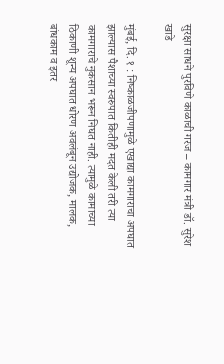सुरक्षा साधने पुरविणे काळाची गरज – कामगार मंत्री डॉ. सुरेश खाडे

मुंबई, दि. १ : निष्काळजीपणामुळे एखाद्या कामगाराचा अपघात झाल्यास पैशाच्या स्वरुपात कितीही मदत केली तरी त्या कामगाराचे नुकसान भरून निघत नाही. त्यामुळे कामाच्या ठिकाणी शून्य अपघात धोरण अवलंबून उद्योजक, मालक, बांधकाम व इतर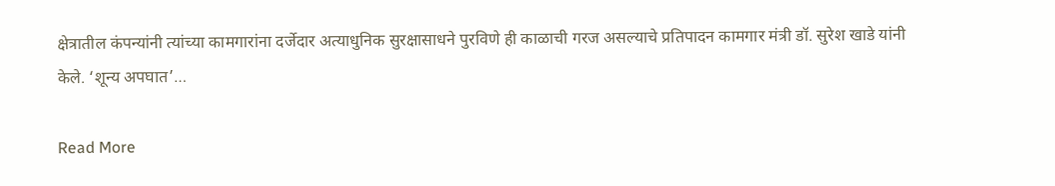क्षेत्रातील कंपन्यांनी त्यांच्या कामगारांना दर्जेदार अत्याधुनिक सुरक्षासाधने पुरविणे ही काळाची गरज असल्याचे प्रतिपादन कामगार मंत्री डॉ. सुरेश खाडे यांनी केले. ‘शून्य अपघात’…

Read More